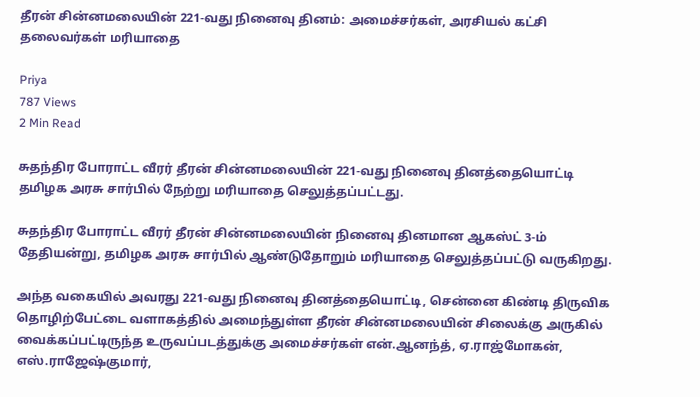தீரன் சின்னமலையின் 221-வது நினைவு தினம்: அமைச்சர்கள், அரசியல் கட்சி தலைவர்கள் மரியாதை

Priya
787 Views
2 Min Read

சுதந்திர போராட்ட வீரர் தீரன் சின்னமலையின் 221-வது நினைவு தினத்தையொட்டி தமிழக அரசு சார்பில் நேற்று மரியாதை செலுத்தப்பட்டது.

சுதந்திர போராட்ட வீரர் தீரன் சின்னமலையின் நினைவு தினமான ஆகஸ்ட் 3-ம் தேதியன்று, தமிழக அரசு சார்பில் ஆண்டுதோறும் மரியாதை செலுத்தப்பட்டு வருகிறது.

அந்த வகையில் அவரது 221-வது நினைவு தினத்தையொட்டி, சென்னை கிண்டி திருவிக தொழிற்பேட்டை வளாகத்தில் அமைந்துள்ள தீரன் சின்னமலையின் சிலைக்கு அருகில் வைக்கப்பட்டிருந்த உருவப்படத்துக்கு அமைச்சர்கள் என்.ஆனந்த், ஏ.ராஜ்மோகன், எஸ்.ராஜேஷ்குமார்,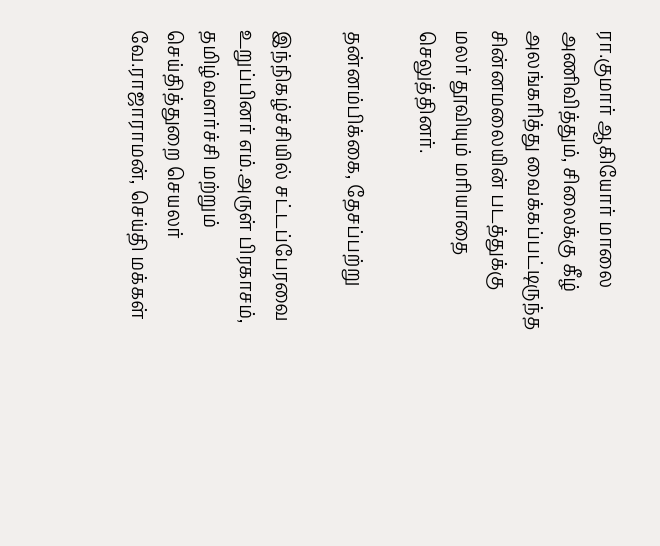ரா.குமார் ஆகியோர் மாலை அணிவித்தும், சிலைக்கு கீழ் அலங்கரித்து வைக்கப்பட்டிருந்த சின்னமலையின் படத்துக்கு மலர் தூவியும் மரியாதை செலுத்தினர்.

தன்னம்பிக்கை, தேசப்பற்று

இந்நிகழ்ச்சியில் சட்டப்பேரவை உறுப்பினர் எம்.அருள் பிரகாசம், தமிழ்வளர்ச்சி மற்றும் செய்தித்துறை செயலர் வே.ராஜாராமன், செய்தி மக்கள்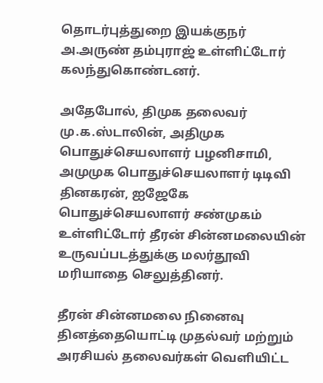தொடர்புத்துறை இயக்குநர் அ.அருண் தம்புராஜ் உள்ளிட்டோர் கலந்துகொண்டனர்.

அதேபோல், திமுக தலைவர் மு.க.ஸ்டாலின், அதிமுக பொதுச்செயலாளர் பழனிசாமி, அமுமுக பொதுச்செயலாளர் டிடிவி தினகரன், ஐஜேகே பொதுச்செயலாளர் சண்முகம் உள்ளிட்டோர் தீரன் சின்னமலையின் உருவப்படத்துக்கு மலர்தூவி மரியாதை செலுத்தினர்.

தீரன் சின்னமலை நினைவு தினத்தையொட்டி முதல்வர் மற்றும் அரசியல் தலைவர்கள் வெளியிட்ட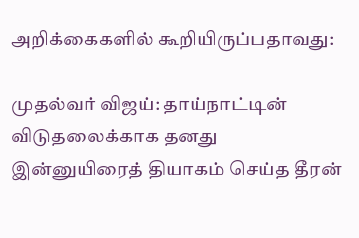அறிக்கைகளில் கூறியிருப்பதாவது:

முதல்வர் விஜய்: தாய்நாட்டின் விடுதலைக்காக தனது இன்னுயிரைத் தியாகம் செய்த தீரன்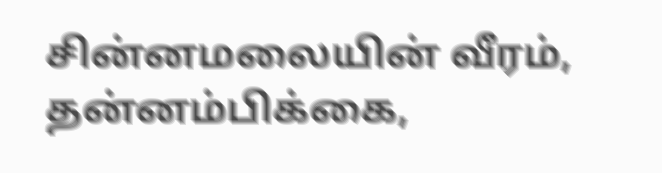சின்னமலையின் வீரம், தன்னம்பிக்கை,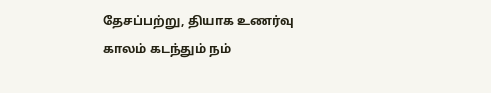தேசப்பற்று, தியாக உணர்வு காலம் கடந்தும் நம்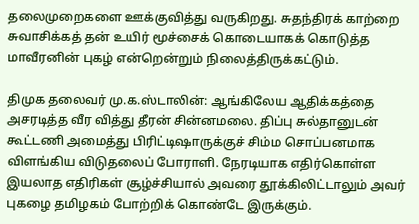தலைமுறைகளை ஊக்குவித்து வருகிறது. சுதந்திரக் காற்றை சுவாசிக்கத் தன் உயிர் மூச்சைக் கொடையாகக் கொடுத்த மாவீரனின் புகழ் என்றென்றும் நிலைத்திருக்கட்டும்.

திமுக தலைவர் மு.க.ஸ்டாலின்: ஆங்கிலேய ஆதிக்கத்தை அசரடித்த வீர வித்து தீரன் சின்னமலை. திப்பு சுல்தானுடன் கூட்டணி அமைத்து பிரிட்டிஷாருக்குச் சிம்ம சொப்பனமாக விளங்கிய விடுதலைப் போராளி. நேரடியாக எதிர்கொள்ள இயலாத எதிரிகள் சூழ்ச்சியால் அவரை தூக்கிலிட்டாலும் அவர் புகழை தமிழகம் போற்றிக் கொண்டே இருக்கும்.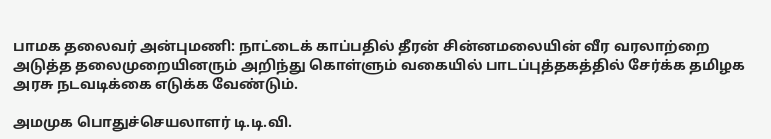பாமக தலைவர் அன்புமணி: நாட்டைக் காப்பதில் தீரன் சின்னமலையின் வீர வரலாற்றை அடுத்த தலைமுறையினரும் அறிந்து கொள்ளும் வகையில் பாடப்புத்தகத்தில் சேர்க்க தமிழக அரசு நடவடிக்கை எடுக்க வேண்டும்.

அமமுக பொதுச்செயலாளர் டி.டி.வி.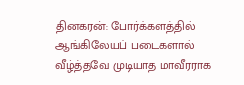தினகரன்: போர்க்களத்தில் ஆங்கிலேயப் படைகளால் வீழ்த்தவே முடியாத மாவீரராக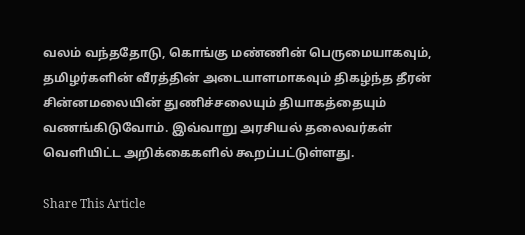வலம் வந்ததோடு, கொங்கு மண்ணின் பெருமையாகவும், தமிழர்களின் வீரத்தின் அடையாளமாகவும் திகழ்ந்த தீரன் சின்னமலையின் துணிச்சலையும் தியாகத்தையும் வணங்கிடுவோம். இவ்வாறு அரசியல் தலைவர்கள் வெளியிட்ட அறிக்கைகளில் கூறப்பட்டுள்ளது.

Share This Article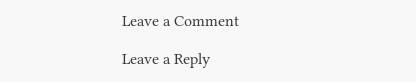Leave a Comment

Leave a Reply